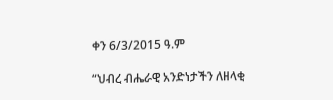ቀን 6/3/2015 ዓ.ም

“ህብረ ብሔራዊ አንድነታችን ለዘላቂ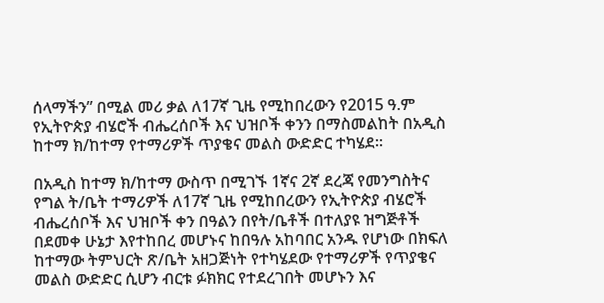ሰላማችን” በሚል መሪ ቃል ለ17ኛ ጊዜ የሚከበረውን የ2015 ዓ.ም የኢትዮጵያ ብሄሮች ብሔረሰቦች እና ህዝቦች ቀንን በማስመልከት በአዲስ ከተማ ክ/ከተማ የተማሪዎች ጥያቄና መልስ ውድድር ተካሄደ፡፡

በአዲስ ከተማ ክ/ከተማ ውስጥ በሚገኙ 1ኛና 2ኛ ደረጃ የመንግስትና የግል ት/ቤት ተማሪዎች ለ17ኛ ጊዜ የሚከበረውን የኢትዮጵያ ብሄሮች ብሔረሰቦች እና ህዝቦች ቀን በዓልን በየት/ቤቶች በተለያዩ ዝግጅቶች በደመቀ ሁኔታ እየተከበረ መሆኑና ከበዓሉ አከባበር አንዱ የሆነው በክፍለ ከተማው ትምህርት ጽ/ቤት አዘጋጅነት የተካሄደው የተማሪዎች የጥያቄና መልስ ውድድር ሲሆን ብርቱ ፉክክር የተደረገበት መሆኑን እና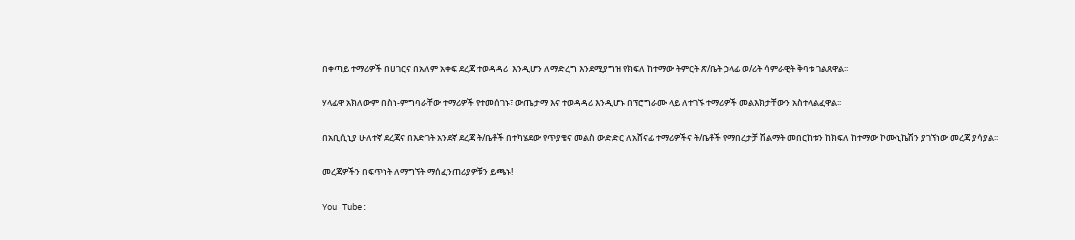በቀጣይ ተማሪዎች በሀገርና በአለም አቀፍ ደረጃ ተወዳዳሪ  እንዲሆን ለማድረግ እንደሚያግዝ የክፍለ ከተማው ትምርት ጽ/ቤት ኃላፊ ወ/ሪት ሳምራዊት ቅባቱ ገልጸዋል፡፡

ሃላፊዋ አክለውም በስነ-ምግባራቸው ተማሪዎች የተመሰገኑ፣ ውጤታማ እና ተወዳዳሪ እንዲሆኑ በፕሮግራሙ ላይ ለተገኙ ተማሪዎች መልእክታቸውን አስተላልፈዋል፡፡

በአቢሲኒያ ሁለተኛ ደረጃና በእድገት አንደኛ ደረጃ ት/ቤቶች በተካሄደው የጥያቄና መልስ ውድድር ለአሸናፊ ተማሪዎችና ት/ቤቶች የማበረታቻ ሽልማት መበርከቱን ከክፍለ ከተማው ኮሙኒኬሽን ያገኘነው መረጃ ያሳያል፡፡

መረጃዎችን በፍጥነት ለማግኘት ማሰፈንጠሪያዎቹን ይጫኑ!

You Tube: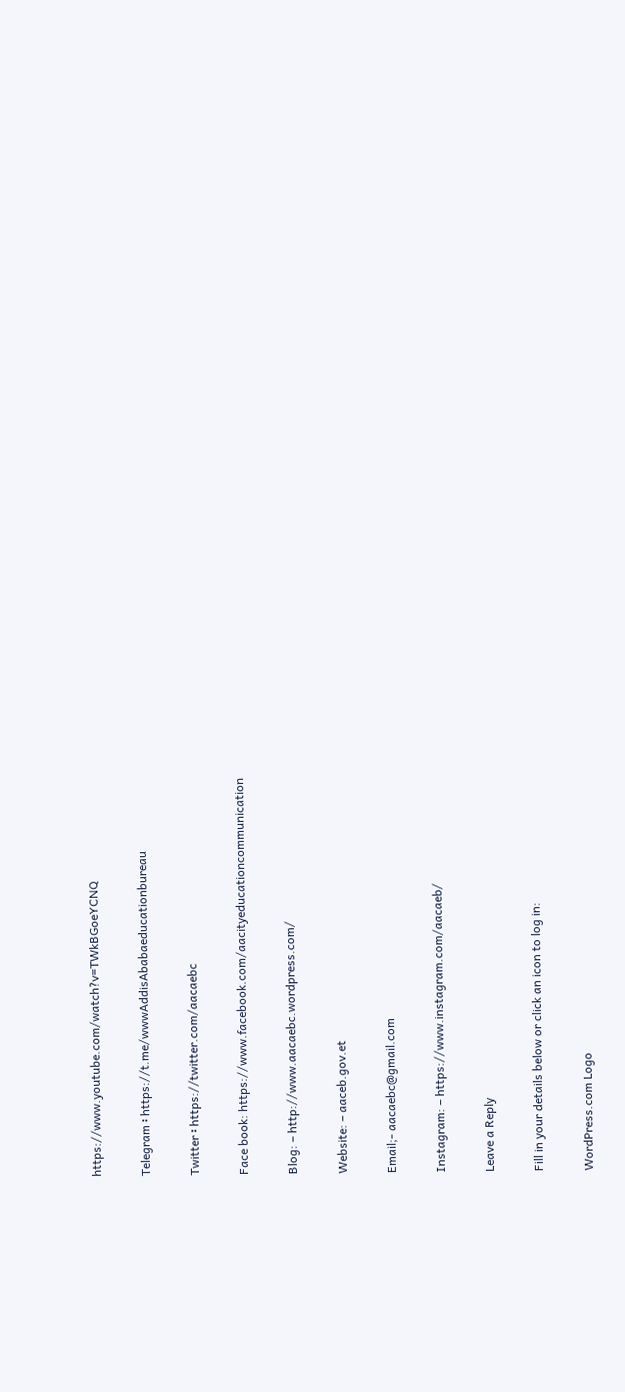https://www.youtube.com/watch?v=TWkBGoeYCNQ

Telegram ፡ https://t.me/wwwAddisAbabaeducationbureau

Twitter ፡ https://twitter.com/aacaebc

Face book: https://www.facebook.com/aacityeducationcommunication

Blog: – http://www.aacaebc.wordpress.com/

Website: – aaceb.gov.et

Email;- aacaebc@gmail.com

Instagram: – https://www.instagram.com/aacaeb/

Leave a Reply

Fill in your details below or click an icon to log in:

WordPress.com Logo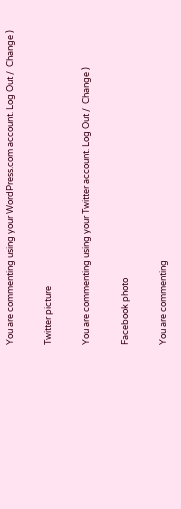You are commenting using your WordPress.com account. Log Out /  Change )

Twitter picture

You are commenting using your Twitter account. Log Out /  Change )

Facebook photo

You are commenting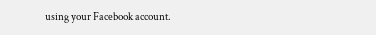using your Facebook account.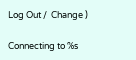Log Out /  Change )

Connecting to %s